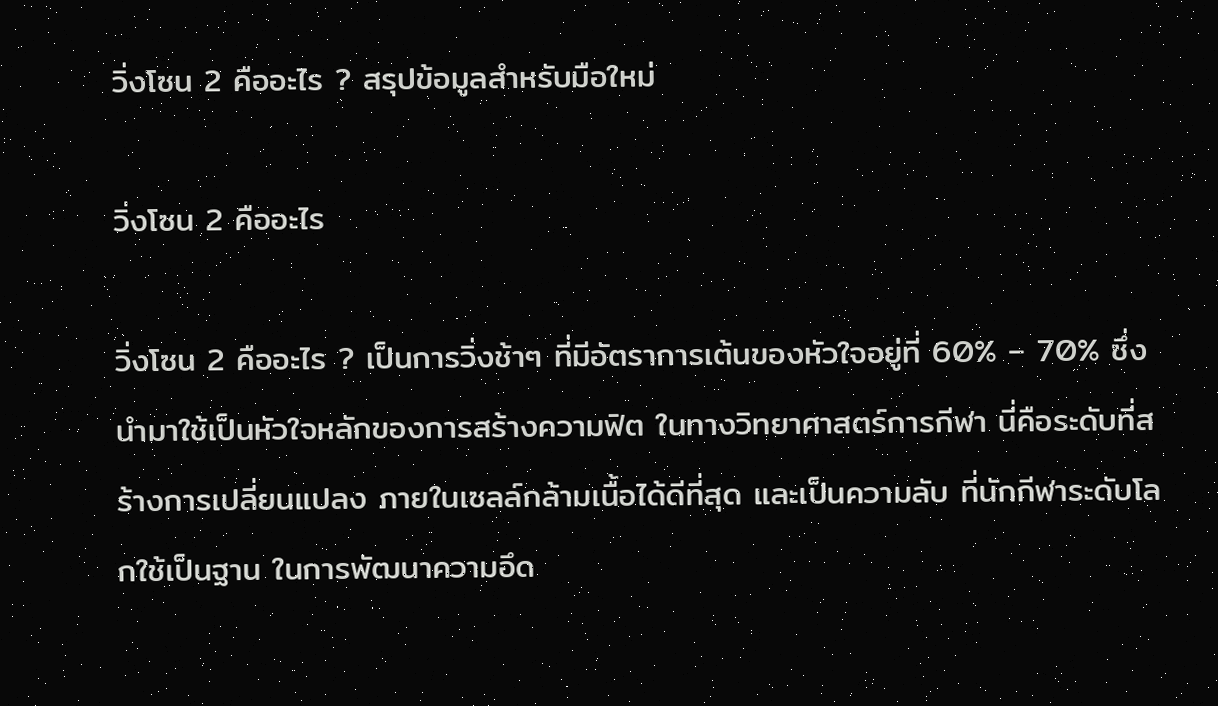วิ่งโซน 2 คืออะไร ? สรุปข้อมูลสำหรับมือใหม่

วิ่งโซน 2 คืออะไร

วิ่งโซน 2 คืออะไร ? เป็นการวิ่งช้าๆ ที่มีอัตราการเต้นของหัวใจอยู่ที่ 60% – 70% ซึ่งนำมาใช้เป็นหัวใจหลักของการสร้างความฟิต ในทางวิทยาศาสตร์การกีฬา นี่คือระดับที่สร้างการเปลี่ยนแปลง ภายในเซลล์กล้ามเนื้อได้ดีที่สุด และเป็นความลับ ที่นักกีฬาระดับโลกใช้เป็นฐาน ในการพัฒนาความอึด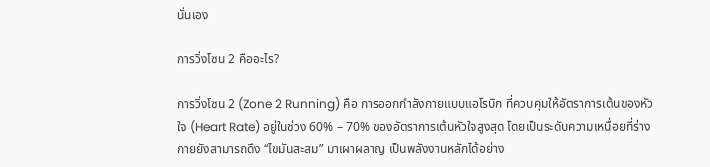นั่นเอง

การวิ่งโซน 2 คืออะไร?

การวิ่งโซน 2 (Zone 2 Running) คือ การออกกำลังกายแบบแอโรบิก ที่ควบคุมให้อัตราการเต้นของหัวใจ (Heart Rate) อยู่ในช่วง 60% – 70% ของอัตราการเต้นหัวใจสูงสุด โดยเป็นระดับความเหนื่อยที่ร่างกายยังสามารถดึง “ไขมันสะสม” มาเผาผลาญ เป็นพลังงานหลักได้อย่าง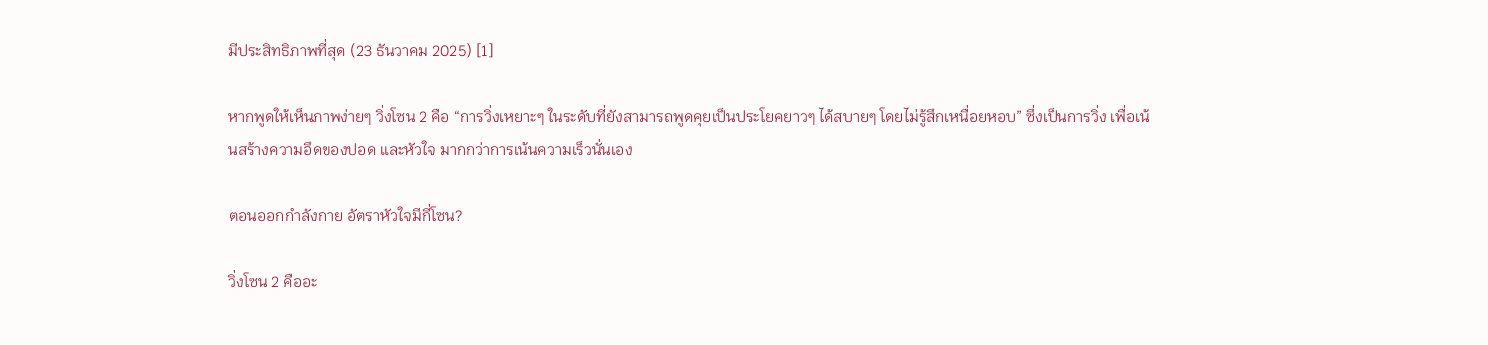มีประสิทธิภาพที่สุด (23 ธันวาคม 2025) [1]

หากพูดให้เห็นภาพง่ายๆ วิ่งโซน 2 คือ “การวิ่งเหยาะๆ ในระดับที่ยังสามารถพูดคุยเป็นประโยคยาวๆ ได้สบายๆ โดยไม่รู้สึกเหนื่อยหอบ” ซึ่งเป็นการวิ่ง เพื่อเน้นสร้างความอึดของปอด และหัวใจ มากกว่าการเน้นความเร็วนั่นเอง

ตอนออกกำลังกาย อัตราหัวใจมีกี่โซน?

วิ่งโซน 2 คืออะ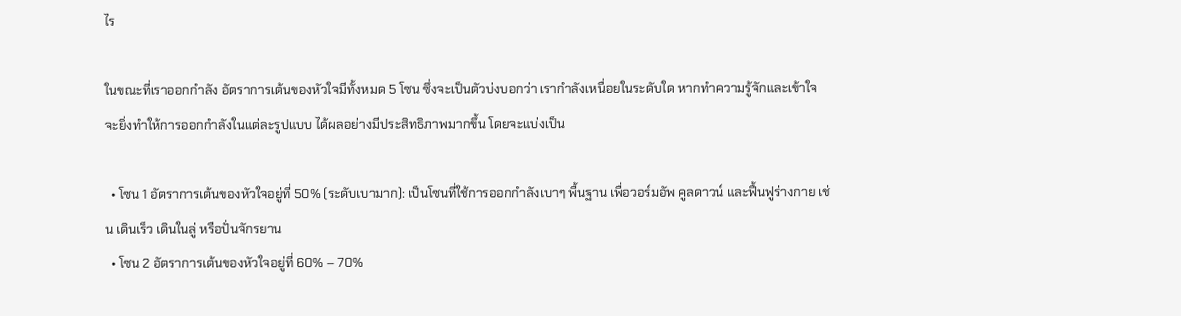ไร

ในขณะที่เราออกกำลัง อัตราการเต้นของหัวใจมีทั้งหมด 5 โซน ซึ่งจะเป็นตัวบ่งบอกว่า เรากำลังเหนื่อยในระดับใด หากทำความรู้จักและเข้าใจ จะยิ่งทำให้การออกกำลังในแต่ละรูปแบบ ได้ผลอย่างมีประสิทธิภาพมากขึ้น โดยจะแบ่งเป็น

  • โซน 1 อัตราการเต้นของหัวใจอยู่ที่ 50% (ระดับเบามาก): เป็นโซนที่ใช้การออกกำลังเบาๆ พื้นฐาน เพื่อวอร์มอัพ คูลดาวน์ และฟื้นฟูร่างกาย เช่น เดินเร็ว เดินในลู่ หรือปั่นจักรยาน
  • โซน 2 อัตราการเต้นของหัวใจอยู่ที่ 60% – 70%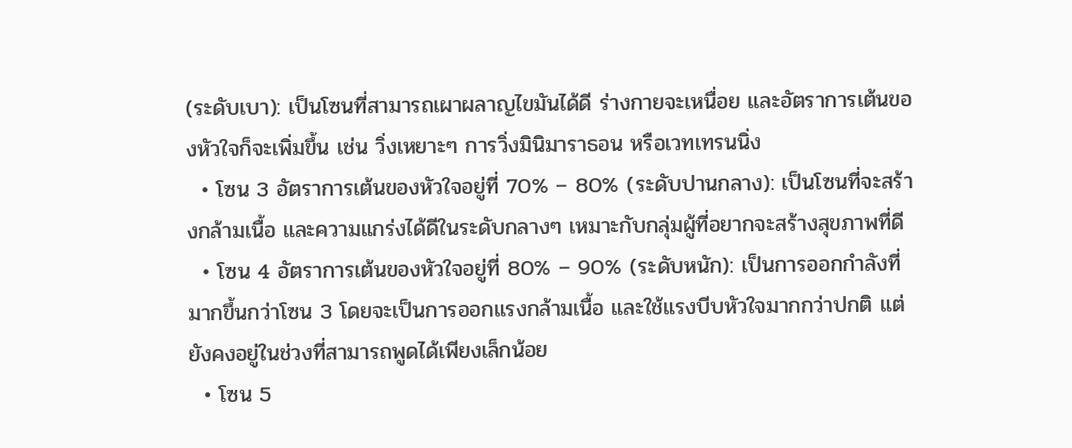(ระดับเบา): เป็นโซนที่สามารถเผาผลาญไขมันได้ดี ร่างกายจะเหนื่อย และอัตราการเต้นของหัวใจก็จะเพิ่มขึ้น เช่น วิ่งเหยาะๆ การวิ่งมินิมาราธอน หรือเวทเทรนนิ่ง
  • โซน 3 อัตราการเต้นของหัวใจอยู่ที่ 70% – 80% (ระดับปานกลาง): เป็นโซนที่จะสร้างกล้ามเนื้อ และความแกร่งได้ดีในระดับกลางๆ เหมาะกับกลุ่มผู้ที่อยากจะสร้างสุขภาพที่ดี
  • โซน 4 อัตราการเต้นของหัวใจอยู่ที่ 80% – 90% (ระดับหนัก): เป็นการออกกำลังที่มากขึ้นกว่าโซน 3 โดยจะเป็นการออกแรงกล้ามเนื้อ และใช้แรงบีบหัวใจมากกว่าปกติ แต่ยังคงอยู่ในช่วงที่สามารถพูดได้เพียงเล็กน้อย
  • โซน 5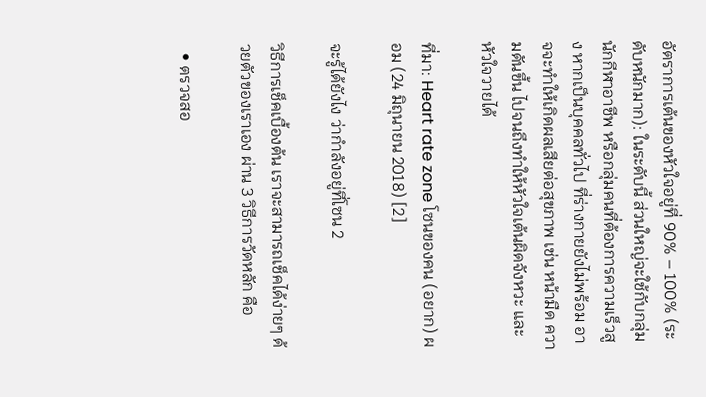อัตราการเต้นของหัวใจอยู่ที่ 90% – 100% (ระดับหนักมาก): ในระดับนี้ ส่วนใหญ่จะใช้กับกลุ่มนักกีฬาอาชีพ หรือกลุ่มคนที่ต้องการความเร็วสูง หากเป็นบุคคลทั่วไป ที่ร่างกายยังไม่พร้อม อาจจะทำให้เกิดผลเสียต่อสุขภาพ เช่น หน้ามืด ความดันขึ้น ไปจนถึงทำให้หัวใจเต้นผิดจังหวะ และหัวใจวายได้

ที่มา: Heart rate zone โซนของคน (อยาก) ผอม (24 มิถุนายน 2018) [2]

จะรู้ได้ยังไง ว่ากำลังอยู่ที่โซน 2

วิธีการเช็คเบื้องต้น เราจะสามารถเช็คได้ง่ายๆ ด้วยตัวของเราเอง ผ่าน 3 วิธีการวัดหลัก คือ

  • ตรวจสอ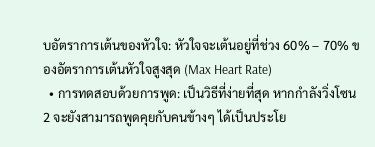บอัตราการเต้นของหัวใจ: หัวใจจะเต้นอยู่ที่ช่วง 60% – 70% ของอัตราการเต้นหัวใจสูงสุด (Max Heart Rate)
  • การทดสอบด้วยการพูด: เป็นวิธีที่ง่ายที่สุด หากกำลังวิ่งโซน 2 จะยังสามารถพูดคุยกับคนข้างๆ ได้เป็นประโย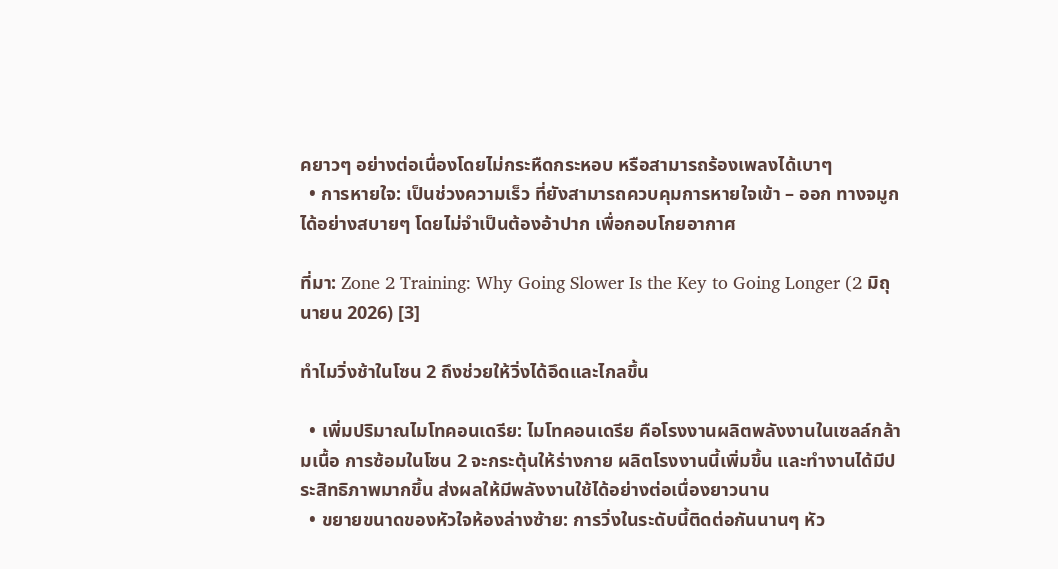คยาวๆ อย่างต่อเนื่องโดยไม่กระหืดกระหอบ หรือสามารถร้องเพลงได้เบาๆ
  • การหายใจ: เป็นช่วงความเร็ว ที่ยังสามารถควบคุมการหายใจเข้า – ออก ทางจมูกได้อย่างสบายๆ โดยไม่จำเป็นต้องอ้าปาก เพื่อกอบโกยอากาศ

ที่มา: Zone 2 Training: Why Going Slower Is the Key to Going Longer (2 มิถุนายน 2026) [3]

ทำไมวิ่งช้าในโซน 2 ถึงช่วยให้วิ่งได้อึดและไกลขึ้น

  • เพิ่มปริมาณไมโทคอนเดรีย: ไมโทคอนเดรีย คือโรงงานผลิตพลังงานในเซลล์กล้ามเนื้อ การซ้อมในโซน 2 จะกระตุ้นให้ร่างกาย ผลิตโรงงานนี้เพิ่มขึ้น และทำงานได้มีประสิทธิภาพมากขึ้น ส่งผลให้มีพลังงานใช้ได้อย่างต่อเนื่องยาวนาน
  • ขยายขนาดของหัวใจห้องล่างซ้าย: การวิ่งในระดับนี้ติดต่อกันนานๆ หัว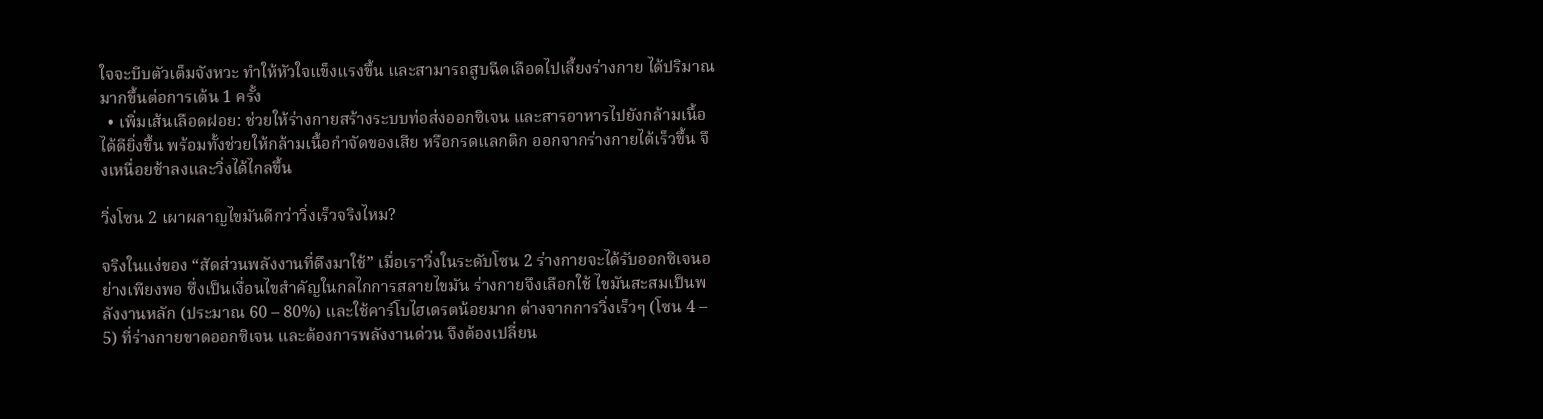ใจจะบีบตัวเต็มจังหวะ ทำให้หัวใจแข็งแรงขึ้น และสามารถสูบฉีดเลือดไปเลี้ยงร่างกาย ได้ปริมาณมากขึ้นต่อการเต้น 1 ครั้ง
  • เพิ่มเส้นเลือดฝอย: ช่วยให้ร่างกายสร้างระบบท่อส่งออกซิเจน และสารอาหารไปยังกล้ามเนื้อได้ดียิ่งขึ้น พร้อมทั้งช่วยให้กล้ามเนื้อกำจัดของเสีย หรือกรดแลกติก ออกจากร่างกายได้เร็วขึ้น จึงเหนื่อยช้าลงและวิ่งได้ไกลขึ้น

วิ่งโซน 2 เผาผลาญไขมันดีกว่าวิ่งเร็วจริงไหม?

จริงในแง่ของ “สัดส่วนพลังงานที่ดึงมาใช้” เมื่อเราวิ่งในระดับโซน 2 ร่างกายจะได้รับออกซิเจนอย่างเพียงพอ ซึ่งเป็นเงื่อนไขสำคัญในกลไกการสลายไขมัน ร่างกายจึงเลือกใช้ ไขมันสะสมเป็นพลังงานหลัก (ประมาณ 60 – 80%) และใช้คาร์โบไฮเดรตน้อยมาก ต่างจากการวิ่งเร็วๆ (โซน 4 – 5) ที่ร่างกายขาดออกซิเจน และต้องการพลังงานด่วน จึงต้องเปลี่ยน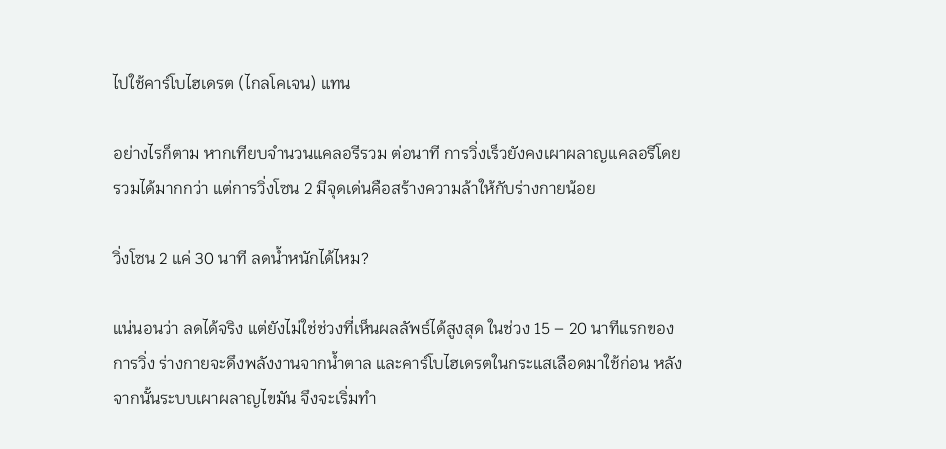ไปใช้คาร์โบไฮเดรต (ไกลโคเจน) แทน

อย่างไรก็ตาม หากเทียบจำนวนแคลอรีรวม ต่อนาที การวิ่งเร็วยังคงเผาผลาญแคลอรีโดยรวมได้มากกว่า แต่การวิ่งโซน 2 มีจุดเด่นคือสร้างความล้าให้กับร่างกายน้อย

วิ่งโซน 2 แค่ 30 นาที ลดน้ำหนักได้ไหม?

แน่นอนว่า ลดได้จริง แต่ยังไม่ใช่ช่วงที่เห็นผลลัพธ์ได้สูงสุด ในช่วง 15 – 20 นาทีแรกของการวิ่ง ร่างกายจะดึงพลังงานจากน้ำตาล และคาร์โบไฮเดรตในกระแสเลือดมาใช้ก่อน หลังจากนั้นระบบเผาผลาญไขมัน จึงจะเริ่มทำ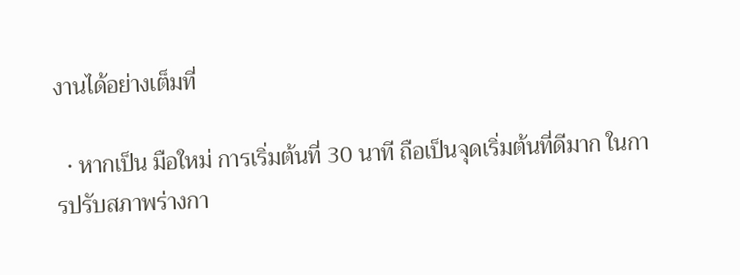งานได้อย่างเต็มที่

  • หากเป็น มือใหม่ การเริ่มต้นที่ 30 นาที ถือเป็นจุดเริ่มต้นที่ดีมาก ในการปรับสภาพร่างกา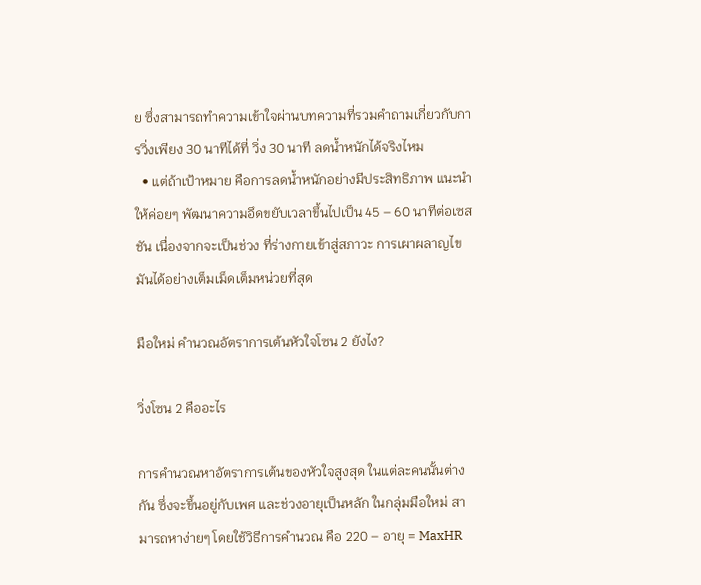ย ซึ่งสามารถทำความเข้าใจผ่านบทความที่รวมคำถามเกี่ยวกับการวิ่งเพียง 30 นาทีได้ที่ วิ่ง 30 นาที ลดน้ำหนักได้จริงไหม
  • แต่ถ้าเป้าหมาย คือการลดน้ำหนักอย่างมีประสิทธิภาพ แนะนำให้ค่อยๆ พัฒนาความอึดขยับเวลาขึ้นไปเป็น 45 – 60 นาทีต่อเซสชัน เนื่องจากจะเป็นช่วง ที่ร่างกายเข้าสู่สภาวะ การเผาผลาญไขมันได้อย่างเต็มเม็ดเต็มหน่วยที่สุด

มือใหม่ คำนวณอัตราการเต้นหัวใจโซน 2 ยังไง?

วิ่งโซน 2 คืออะไร

การคำนวณหาอัตราการเต้นของหัวใจสูงสุด ในแต่ละคนนั้นต่างกัน ซึ่งจะขึ้นอยู่กับเพศ และช่วงอายุเป็นหลัก ในกลุ่มมือใหม่ สามารถหาง่ายๆ โดยใช้วิธีการคำนวณ คือ 220 – อายุ = MaxHR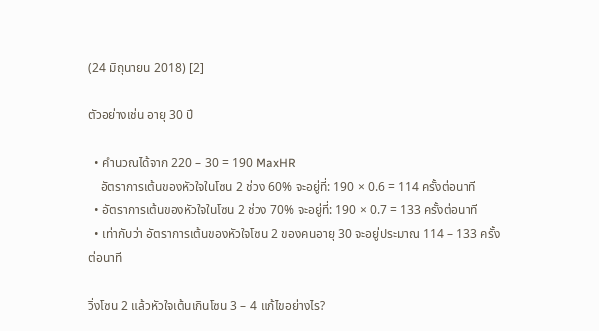(24 มิถุนายน 2018) [2]

ตัวอย่างเช่น อายุ 30 ปี

  • คำนวณได้จาก 220 – 30 = 190 MaxHR
    อัตราการเต้นของหัวใจในโซน 2 ช่วง 60% จะอยู่ที่: 190 × 0.6 = 114 ครั้งต่อนาที
  • อัตราการเต้นของหัวใจในโซน 2 ช่วง 70% จะอยู่ที่: 190 × 0.7 = 133 ครั้งต่อนาที
  • เท่ากับว่า อัตราการเต้นของหัวใจโซน 2 ของคนอายุ 30 จะอยู่ประมาณ 114 – 133 ครั้งต่อนาที

วิ่งโซน 2 แล้วหัวใจเต้นเกินโซน 3 – 4 แก้ไขอย่างไร?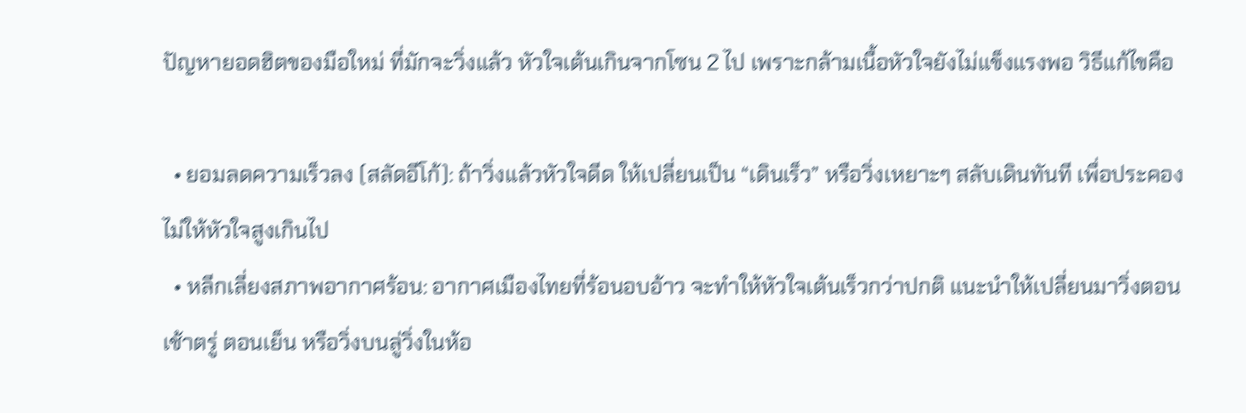ปัญหายอดฮิตของมือใหม่ ที่มักจะวิ่งแล้ว หัวใจเต้นเกินจากโซน 2 ไป เพราะกล้ามเนื้อหัวใจยังไม่แข็งแรงพอ วิธีแก้ไขคือ

  • ยอมลดความเร็วลง (สลัดอีโก้): ถ้าวิ่งแล้วหัวใจดีด ให้เปลี่ยนเป็น “เดินเร็ว” หรือวิ่งเหยาะๆ สลับเดินทันที เพื่อประคองไม่ให้หัวใจสูงเกินไป
  • หลีกเลี่ยงสภาพอากาศร้อน: อากาศเมืองไทยที่ร้อนอบอ้าว จะทำให้หัวใจเต้นเร็วกว่าปกติ แนะนำให้เปลี่ยนมาวิ่งตอนเช้าตรู่ ตอนเย็น หรือวิ่งบนลู่วิ่งในห้อ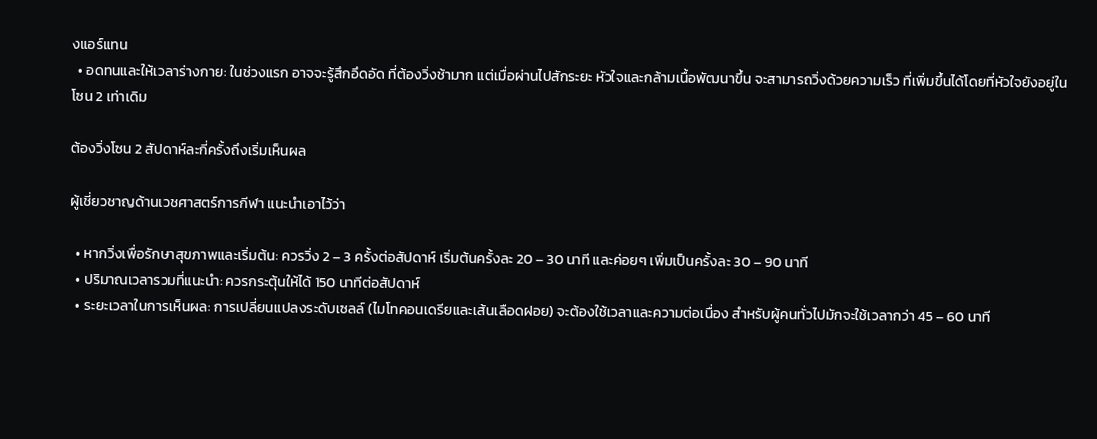งแอร์แทน
  • อดทนและให้เวลาร่างกาย: ในช่วงแรก อาจจะรู้สึกอึดอัด ที่ต้องวิ่งช้ามาก แต่เมื่อผ่านไปสักระยะ หัวใจและกล้ามเนื้อพัฒนาขึ้น จะสามารถวิ่งด้วยความเร็ว ที่เพิ่มขึ้นได้โดยที่หัวใจยังอยู่ในโซน 2 เท่าเดิม

ต้องวิ่งโซน 2 สัปดาห์ละกี่ครั้งถึงเริ่มเห็นผล

ผู้เชี่ยวชาญด้านเวชศาสตร์การกีฬา แนะนำเอาไว้ว่า

  • หากวิ่งเพื่อรักษาสุขภาพและเริ่มต้น: ควรวิ่ง 2 – 3 ครั้งต่อสัปดาห์ เริ่มต้นครั้งละ 20 – 30 นาที และค่อยๆ เพิ่มเป็นครั้งละ 30 – 90 นาที
  • ปริมาณเวลารวมที่แนะนำ: ควรกระตุ้นให้ได้ 150 นาทีต่อสัปดาห์
  • ระยะเวลาในการเห็นผล: การเปลี่ยนแปลงระดับเซลล์ (ไมโทคอนเดรียและเส้นเลือดฝอย) จะต้องใช้เวลาและความต่อเนื่อง สำหรับผู้คนทั่วไปมักจะใช้เวลากว่า 45 – 60 นาที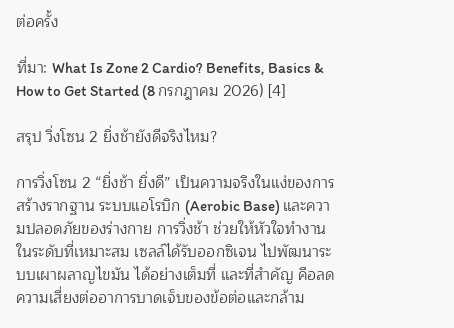ต่อครั้ง

ที่มา: What Is Zone 2 Cardio? Benefits, Basics & How to Get Started (8 กรกฎาคม 2026) [4]

สรุป วิ่งโซน 2 ยิ่งช้ายังดีจริงไหม?

การวิ่งโซน 2 “ยิ่งช้า ยิ่งดี” เป็นความจริงในแง่ของการสร้างรากฐาน ระบบแอโรบิก (Aerobic Base) และความปลอดภัยของร่างกาย การวิ่งช้า ช่วยให้หัวใจทำงานในระดับที่เหมาะสม เซลล์ได้รับออกซิเจน ไปพัฒนาระบบเผาผลาญไขมัน ได้อย่างเต็มที่ และที่สำคัญ คือลดความเสี่ยงต่ออาการบาดเจ็บของข้อต่อและกล้าม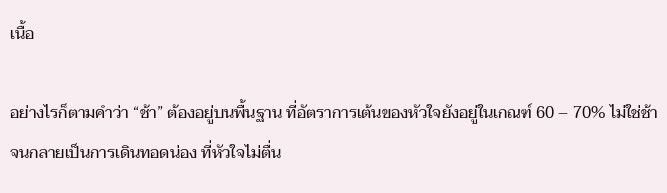เนื้อ

อย่างไรก็ตามคำว่า “ช้า” ต้องอยู่บนพื้นฐาน ที่อัตราการเต้นของหัวใจยังอยู่ในเกณฑ์ 60 – 70% ไม่ใช่ช้า จนกลายเป็นการเดินทอดน่อง ที่หัวใจไม่ตื่น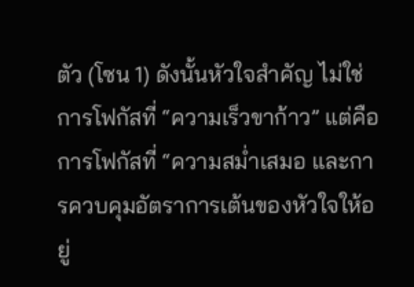ตัว (โซน 1) ดังนั้นหัวใจสำคัญ ไม่ใช่การโฟกัสที่ “ความเร็วขาก้าว” แต่คือการโฟกัสที่ “ความสม่ำเสมอ และการควบคุมอัตราการเต้นของหัวใจให้อยู่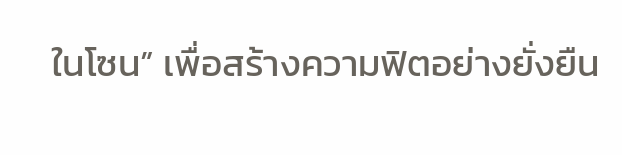ในโซน” เพื่อสร้างความฟิตอย่างยั่งยืน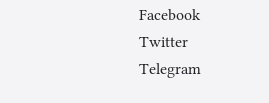Facebook
Twitter
Telegram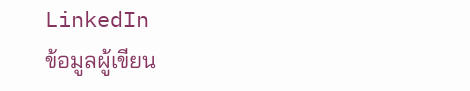LinkedIn
ข้อมูลผู้เขียน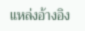แหล่งอ้างอิง